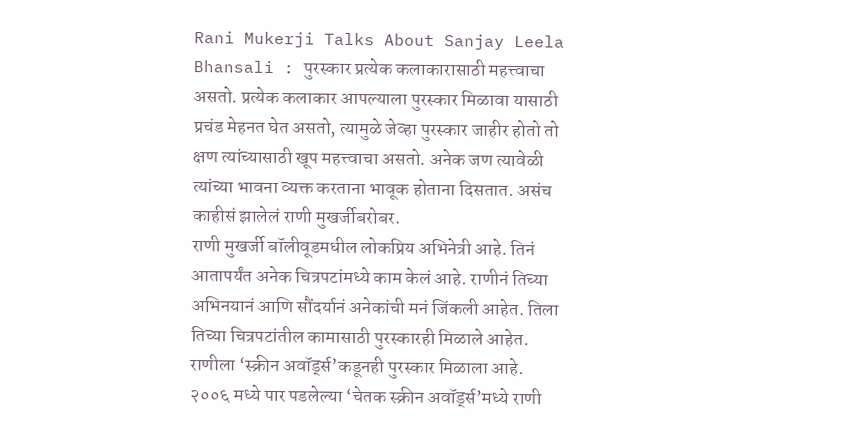Rani Mukerji Talks About Sanjay Leela Bhansali : पुरस्कार प्रत्येक कलाकारासाठी महत्त्वाचा असतो. प्रत्येक कलाकार आपल्याला पुरस्कार मिळावा यासाठी प्रचंड मेहनत घेत असतो, त्यामुळे जेव्हा पुरस्कार जाहीर होतो तो क्षण त्यांच्यासाठी खूप महत्त्वाचा असतो. अनेक जण त्यावेळी त्यांच्या भावना व्यक्त करताना भावूक होताना दिसतात. असंच काहीसं झालेलं राणी मुखर्जीबरोबर.
राणी मुखर्जी बॉलीवूडमधील लोकप्रिय अभिनेत्री आहे. तिनं आतापर्यंत अनेक चित्रपटांमध्ये काम केलं आहे. राणीनं तिच्या अभिनयानं आणि सौंदर्यानं अनेकांची मनं जिंकली आहेत. तिला तिच्या चित्रपटांतील कामासाठी पुरस्कारही मिळाले आहेत. राणीला ‘स्क्रीन अवॉर्ड्स’कडूनही पुरस्कार मिळाला आहे.
२००६ मध्ये पार पडलेल्या ‘चेतक स्क्रीन अवॉर्ड्स’मध्ये राणी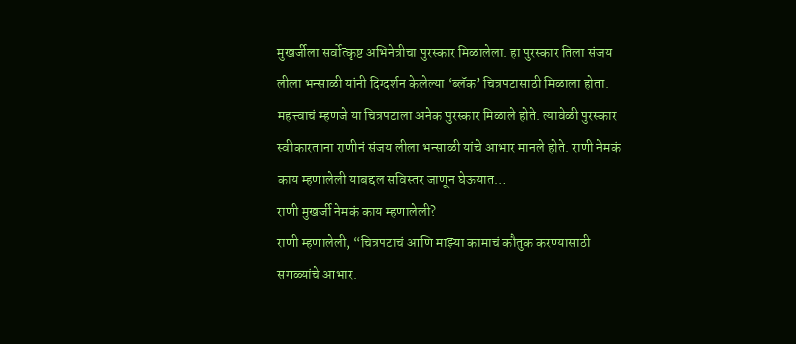मुखर्जीला सर्वोत्कृष्ट अभिनेत्रीचा पुरस्कार मिळालेला. हा पुरस्कार तिला संजय लीला भन्साळी यांनी दिग्दर्शन केलेल्या ‘ब्लॅक’ चित्रपटासाठी मिळाला होता. महत्त्वाचं म्हणजे या चित्रपटाला अनेक पुरस्कार मिळाले होते. त्यावेळी पुरस्कार स्वीकारताना राणीनं संजय लीला भन्साळी यांचे आभार मानले होते. राणी नेमकं काय म्हणालेली याबद्दल सविस्तर जाणून घेऊयात…
राणी मुखर्जी नेमकं काय म्हणालेली?
राणी म्हणालेली, “चित्रपटाचं आणि माझ्या कामाचं कौतुक करण्यासाठी सगळ्यांचे आभार.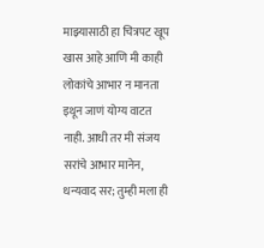माझ्यासाठी हा चित्रपट खूप खास आहे आणि मी काही लोकांचे आभार न मानता इथून जाणं योग्य वाटत नाही. आधी तर मी संजय सरांचे आभार मानेन, धन्यवाद सर; तुम्ही मला ही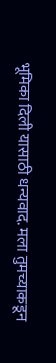भूमिका दिली यासाठी धन्यवाद. मला तुमच्याकडून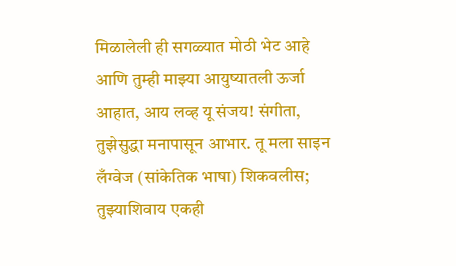मिळालेली ही सगळ्यात मोठी भेट आहे आणि तुम्ही माझ्या आयुष्यातली ऊर्जा आहात, आय लव्ह यू संजय! संगीता, तुझेसुद्धा मनापासून आभार. तू मला साइन लँग्वेज (सांकेतिक भाषा) शिकवलीस; तुझ्याशिवाय एकही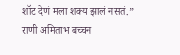शॉट देणं मला शक्य झालं नसतं.”
राणी अमिताभ बच्चन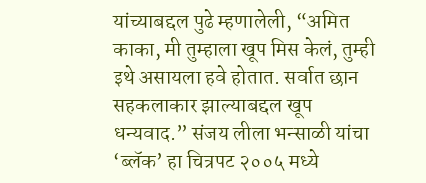यांच्याबद्दल पुढे म्हणालेली, “अमित काका, मी तुम्हाला खूप मिस केलं, तुम्ही इथे असायला हवे होतात. सर्वात छान सहकलाकार झाल्याबद्दल खूप धन्यवाद.” संजय लीला भन्साळी यांचा ‘ब्लॅक’ हा चित्रपट २००५ मध्ये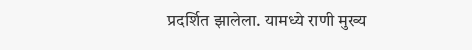प्रदर्शित झालेला. यामध्ये राणी मुख्य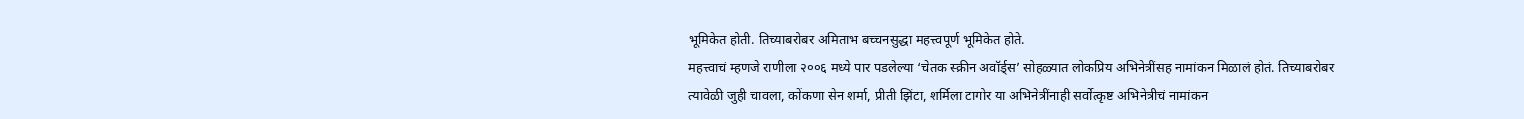भूमिकेत होती. तिच्याबरोबर अमिताभ बच्चनसुद्धा महत्त्वपूर्ण भूमिकेत होते.
महत्त्वाचं म्हणजे राणीला २००६ मध्ये पार पडलेल्या ‘चेतक स्क्रीन अवॉर्ड्स’ सोहळ्यात लोकप्रिय अभिनेत्रींसह नामांकन मिळालं होतं. तिच्याबरोबर त्यावेळी जुही चावला, कोंकणा सेन शर्मा, प्रीती झिंटा, शर्मिला टागोर या अभिनेत्रींनाही सर्वोत्कृष्ट अभिनेत्रीचं नामांकन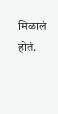मिळालं होतं.